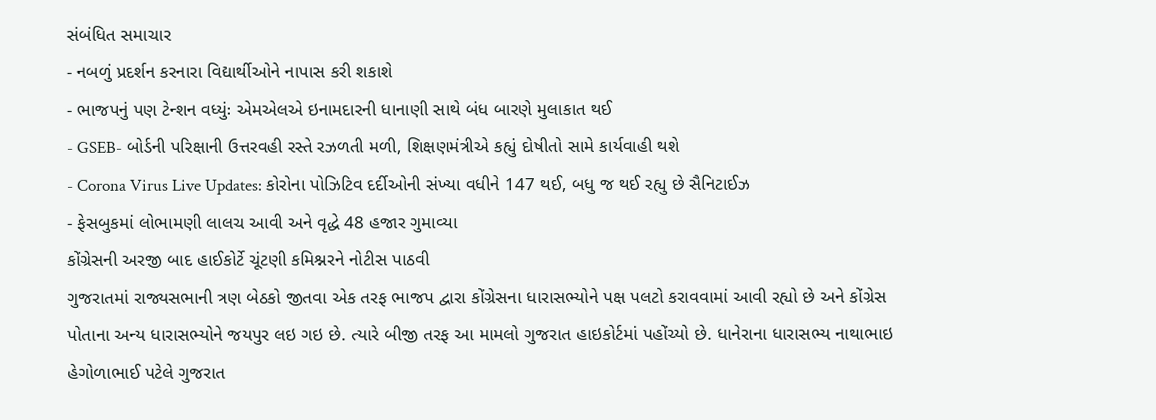સંબંધિત સમાચાર
- નબળું પ્રદર્શન કરનારા વિદ્યાર્થીઓને નાપાસ કરી શકાશે
- ભાજપનું પણ ટેન્શન વધ્યુંઃ એમએલએ ઇનામદારની ધાનાણી સાથે બંધ બારણે મુલાકાત થઈ
- GSEB- બોર્ડની પરિક્ષાની ઉત્તરવહી રસ્તે રઝળતી મળી, શિક્ષણમંત્રીએ કહ્યું દોષીતો સામે કાર્યવાહી થશે
- Corona Virus Live Updates: કોરોના પોઝિટિવ દર્દીઓની સંખ્યા વધીને 147 થઈ, બધુ જ થઈ રહ્યુ છે સૈનિટાઈઝ
- ફેસબુકમાં લોભામણી લાલચ આવી અને વૃદ્ધે 48 હજાર ગુમાવ્યા
કોંગ્રેસની અરજી બાદ હાઈકોર્ટે ચૂંટણી કમિશ્નરને નોટીસ પાઠવી
ગુજરાતમાં રાજ્યસભાની ત્રણ બેઠકો જીતવા એક તરફ ભાજપ દ્વારા કોંગ્રેસના ધારાસભ્યોને પક્ષ પલટો કરાવવામાં આવી રહ્યો છે અને કોંગ્રેસ પોતાના અન્ય ધારાસભ્યોને જયપુર લઇ ગઇ છે. ત્યારે બીજી તરફ આ મામલો ગુજરાત હાઇકોર્ટમાં પહોંચ્યો છે. ધાનેરાના ધારાસભ્ય નાથાભાઇ હેગોળાભાઈ પટેલે ગુજરાત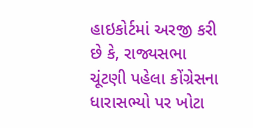હાઇકોર્ટમાં અરજી કરી છે કે, રાજ્યસભા ચૂંટણી પહેલા કોંગ્રેસના ધારાસભ્યો પર ખોટા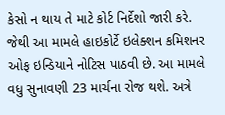કેસો ન થાય તે માટે કોર્ટ નિર્દેશો જારી કરે. જેથી આ મામલે હાઇકોર્ટે ઇલેક્શન કમિશનર ઓફ ઇન્ડિયાને નોટિસ પાઠવી છે. આ મામલે વધુ સુનાવણી 23 માર્ચના રોજ થશે. અત્રે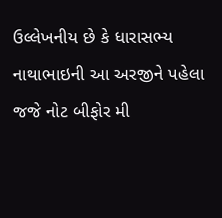ઉલ્લેખનીય છે કે ધારાસભ્ય નાથાભાઇની આ અરજીને પહેલા જજે નોટ બીફોર મી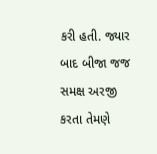કરી હતી. જ્યાર બાદ બીજા જજ સમક્ષ અરજી કરતા તેમણે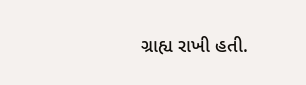ગ્રાહ્ય રાખી હતી.